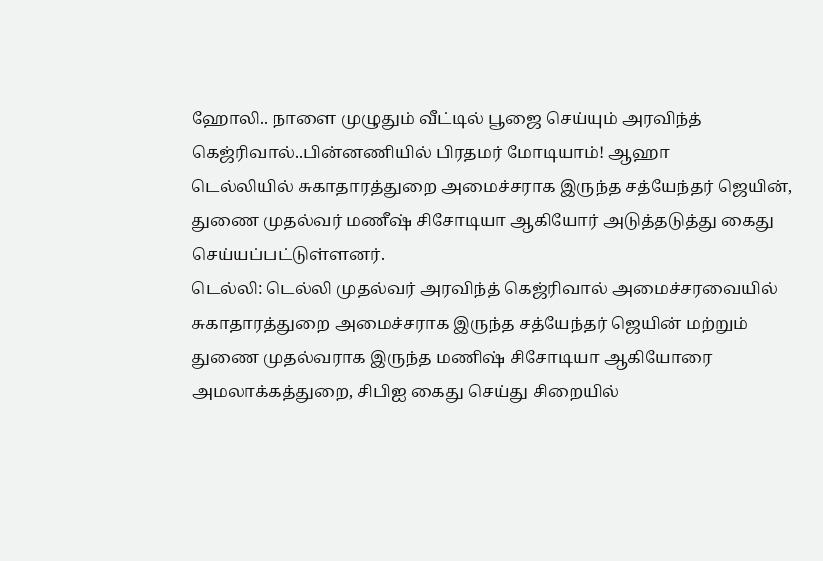ஹோலி.. நாளை முழுதும் வீட்டில் பூஜை செய்யும் அரவிந்த் கெஜ்ரிவால்..பின்னணியில் பிரதமர் மோடியாம்! ஆஹா
டெல்லியில் சுகாதாரத்துறை அமைச்சராக இருந்த சத்யேந்தர் ஜெயின், துணை முதல்வர் மணீஷ் சிசோடியா ஆகியோர் அடுத்தடுத்து கைது செய்யப்பட்டுள்ளனர்.
டெல்லி: டெல்லி முதல்வர் அரவிந்த் கெஜ்ரிவால் அமைச்சரவையில் சுகாதாரத்துறை அமைச்சராக இருந்த சத்யேந்தர் ஜெயின் மற்றும் துணை முதல்வராக இருந்த மணிஷ் சிசோடியா ஆகியோரை அமலாக்கத்துறை, சிபிஐ கைது செய்து சிறையில்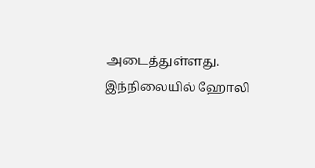அடைத்துள்ளது. இந்நிலையில் ஹோலி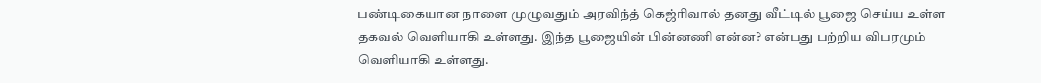பண்டிகையான நாளை முழுவதும் அரவிந்த் கெஜ்ரிவால் தனது வீட்டில் பூஜை செய்ய உள்ள தகவல் வெளியாகி உள்ளது. இந்த பூஜையின் பின்னணி என்ன? என்பது பற்றிய விபரமும் வெளியாகி உள்ளது.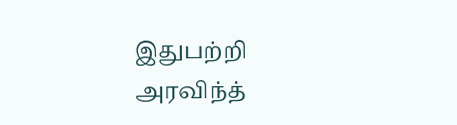இதுபற்றி அரவிந்த்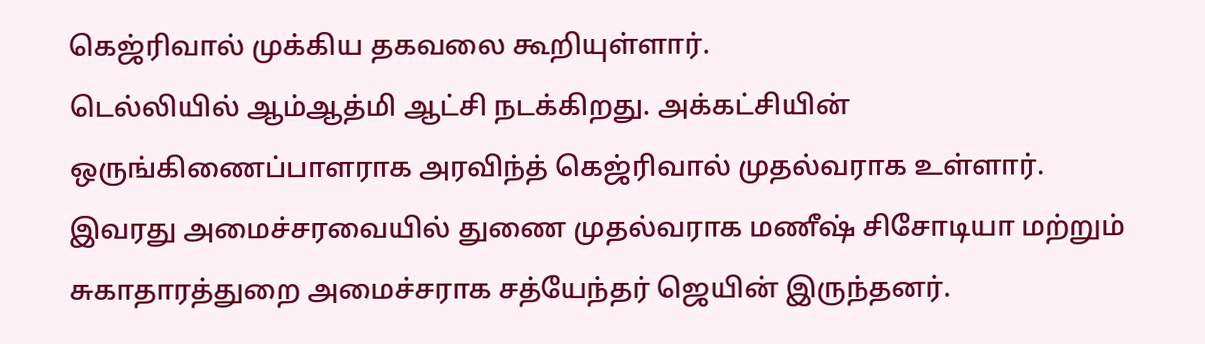கெஜ்ரிவால் முக்கிய தகவலை கூறியுள்ளார்.
டெல்லியில் ஆம்ஆத்மி ஆட்சி நடக்கிறது. அக்கட்சியின் ஒருங்கிணைப்பாளராக அரவிந்த் கெஜ்ரிவால் முதல்வராக உள்ளார். இவரது அமைச்சரவையில் துணை முதல்வராக மணீஷ் சிசோடியா மற்றும் சுகாதாரத்துறை அமைச்சராக சத்யேந்தர் ஜெயின் இருந்தனர்.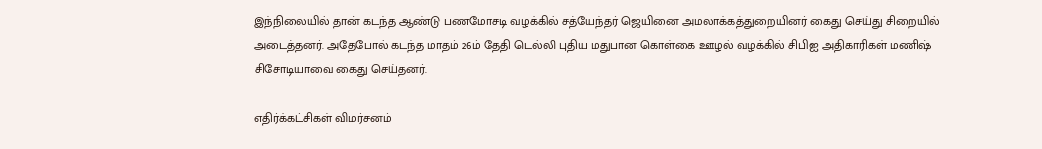இந்நிலையில் தான் கடந்த ஆண்டு பணமோசடி வழக்கில் சத்யேந்தர் ஜெயினை அமலாக்கத்துறையினர் கைது செய்து சிறையில் அடைத்தனர். அதேபோல் கடந்த மாதம் 26ம் தேதி டெல்லி புதிய மதுபான கொள்கை ஊழல் வழக்கில் சிபிஐ அதிகாரிகள் மணிஷ் சிசோடியாவை கைது செய்தனர்.

எதிர்க்கட்சிகள் விமர்சனம்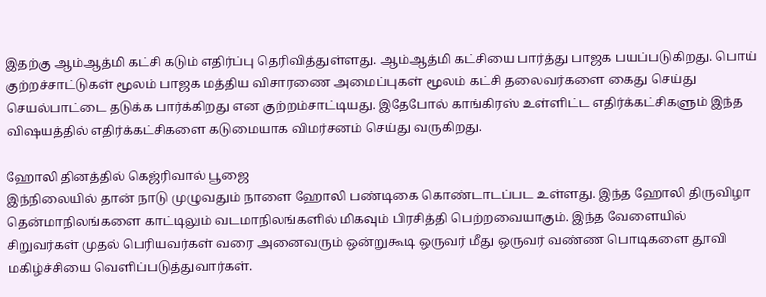இதற்கு ஆம்ஆத்மி கட்சி கடும் எதிர்ப்பு தெரிவித்துள்ளது. ஆம்ஆத்மி கட்சியை பார்த்து பாஜக பயப்படுகிறது. பொய் குற்றச்சாட்டுகள் மூலம் பாஜக மத்திய விசாரணை அமைப்புகள் மூலம் கட்சி தலைவர்களை கைது செய்து செயல்பாட்டை தடுக்க பார்க்கிறது என குற்றம்சாட்டியது. இதேபோல் காங்கிரஸ் உள்ளிட்ட எதிர்க்கட்சிகளும் இந்த விஷயத்தில் எதிர்க்கட்சிகளை கடுமையாக விமர்சனம் செய்து வருகிறது.

ஹோலி தினத்தில் கெஜ்ரிவால் பூஜை
இந்நிலையில் தான் நாடு முழுவதும் நாளை ஹோலி பண்டிகை கொண்டாடப்பட உள்ளது. இந்த ஹோலி திருவிழா தென்மாநிலங்களை காட்டிலும் வடமாநிலங்களில் மிகவும் பிரசித்தி பெற்றவையாகும். இந்த வேளையில் சிறுவர்கள் முதல் பெரியவர்கள் வரை அனைவரும் ஒன்றுகூடி ஒருவர் மீது ஒருவர் வண்ண பொடிகளை தூவி மகிழ்ச்சியை வெளிப்படுத்துவார்கள்.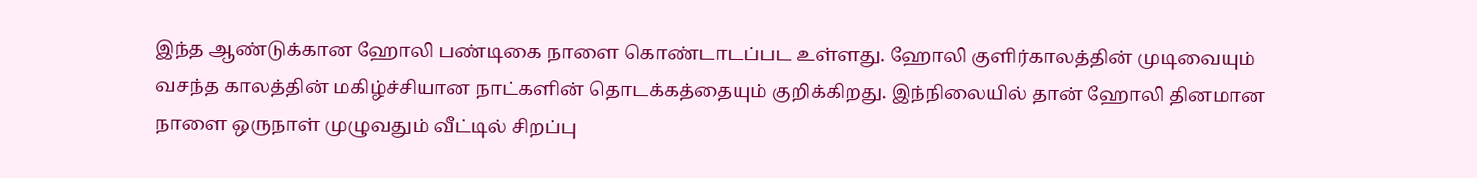இந்த ஆண்டுக்கான ஹோலி பண்டிகை நாளை கொண்டாடப்பட உள்ளது. ஹோலி குளிர்காலத்தின் முடிவையும் வசந்த காலத்தின் மகிழ்ச்சியான நாட்களின் தொடக்கத்தையும் குறிக்கிறது. இந்நிலையில் தான் ஹோலி தினமான நாளை ஒருநாள் முழுவதும் வீட்டில் சிறப்பு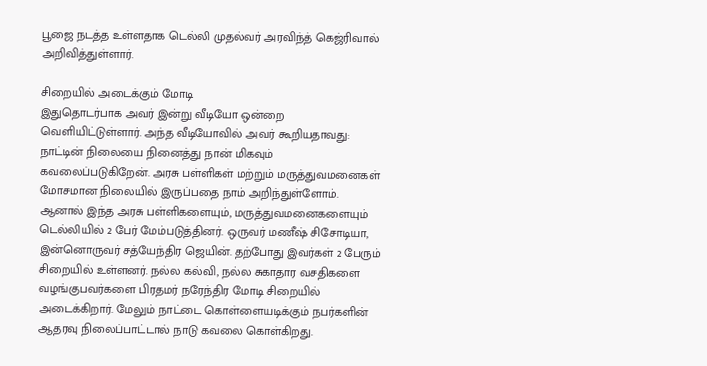பூஜை நடத்த உள்ளதாக டெல்லி முதல்வர் அரவிந்த் கெஜ்ரிவால் அறிவித்துள்ளார்.

சிறையில் அடைக்கும் மோடி
இதுதொடர்பாக அவர் இன்று வீடியோ ஒன்றை வெளியிட்டுள்ளார். அந்த வீடியோவில் அவர் கூறியதாவது: நாட்டின் நிலையை நினைத்து நான் மிகவும் கவலைப்படுகிறேன். அரசு பள்ளிகள் மற்றும் மருத்துவமனைகள் மோசமான நிலையில் இருப்பதை நாம் அறிந்துள்ளோம். ஆனால் இந்த அரசு பள்ளிகளையும், மருத்துவமனைகளையும் டெல்லியில் 2 பேர் மேம்படுத்தினர். ஒருவர் மணீஷ் சிசோடியா, இன்னொருவர் சத்யேந்திர ஜெயின். தற்போது இவர்கள் 2 பேரும் சிறையில் உள்ளனர். நல்ல கல்வி, நல்ல சுகாதார வசதிகளை வழங்குபவர்களை பிரதமர் நரேந்திர மோடி சிறையில் அடைக்கிறார். மேலும் நாட்டை கொள்ளையடிக்கும் நபர்களின் ஆதரவு நிலைப்பாட்டால் நாடு கவலை கொள்கிறது.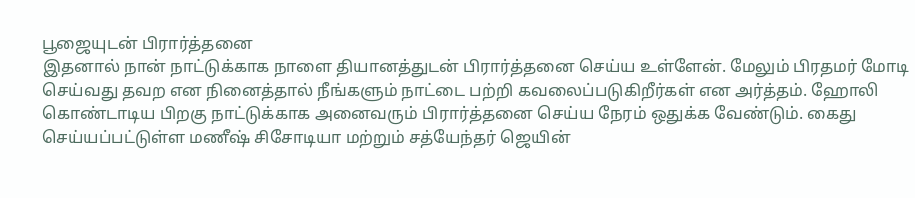பூஜையுடன் பிரார்த்தனை
இதனால் நான் நாட்டுக்காக நாளை தியானத்துடன் பிரார்த்தனை செய்ய உள்ளேன். மேலும் பிரதமர் மோடி செய்வது தவற என நினைத்தால் நீங்களும் நாட்டை பற்றி கவலைப்படுகிறீர்கள் என அர்த்தம். ஹோலி கொண்டாடிய பிறகு நாட்டுக்காக அனைவரும் பிரார்த்தனை செய்ய நேரம் ஒதுக்க வேண்டும். கைது செய்யப்பட்டுள்ள மணீஷ் சிசோடியா மற்றும் சத்யேந்தர் ஜெயின்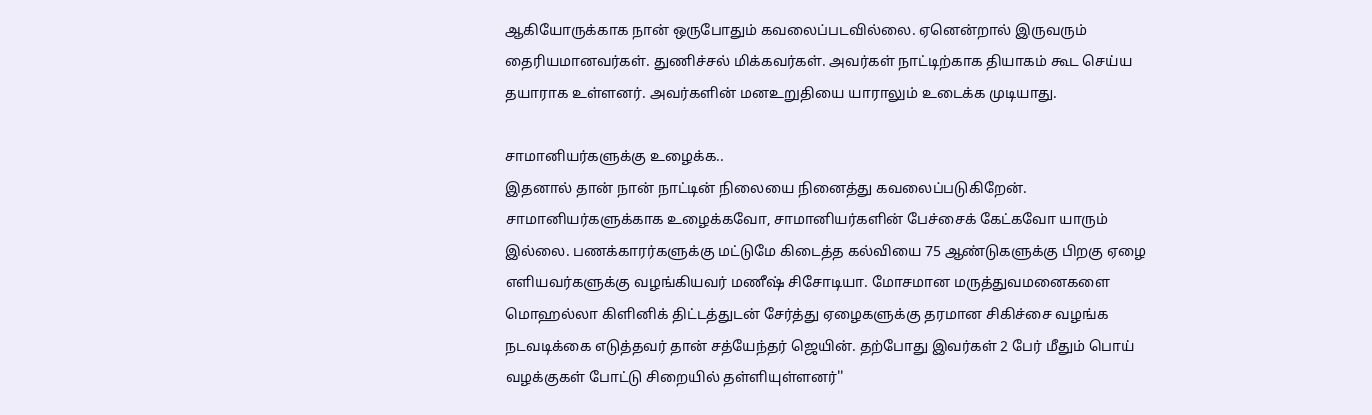ஆகியோருக்காக நான் ஒருபோதும் கவலைப்படவில்லை. ஏனென்றால் இருவரும் தைரியமானவர்கள். துணிச்சல் மிக்கவர்கள். அவர்கள் நாட்டிற்காக தியாகம் கூட செய்ய தயாராக உள்ளனர். அவர்களின் மனஉறுதியை யாராலும் உடைக்க முடியாது.

சாமானியர்களுக்கு உழைக்க..
இதனால் தான் நான் நாட்டின் நிலையை நினைத்து கவலைப்படுகிறேன். சாமானியர்களுக்காக உழைக்கவோ, சாமானியர்களின் பேச்சைக் கேட்கவோ யாரும் இல்லை. பணக்காரர்களுக்கு மட்டுமே கிடைத்த கல்வியை 75 ஆண்டுகளுக்கு பிறகு ஏழை எளியவர்களுக்கு வழங்கியவர் மணீஷ் சிசோடியா. மோசமான மருத்துவமனைகளை மொஹல்லா கிளினிக் திட்டத்துடன் சேர்த்து ஏழைகளுக்கு தரமான சிகிச்சை வழங்க நடவடிக்கை எடுத்தவர் தான் சத்யேந்தர் ஜெயின். தற்போது இவர்கள் 2 பேர் மீதும் பொய் வழக்குகள் போட்டு சிறையில் தள்ளியுள்ளனர்''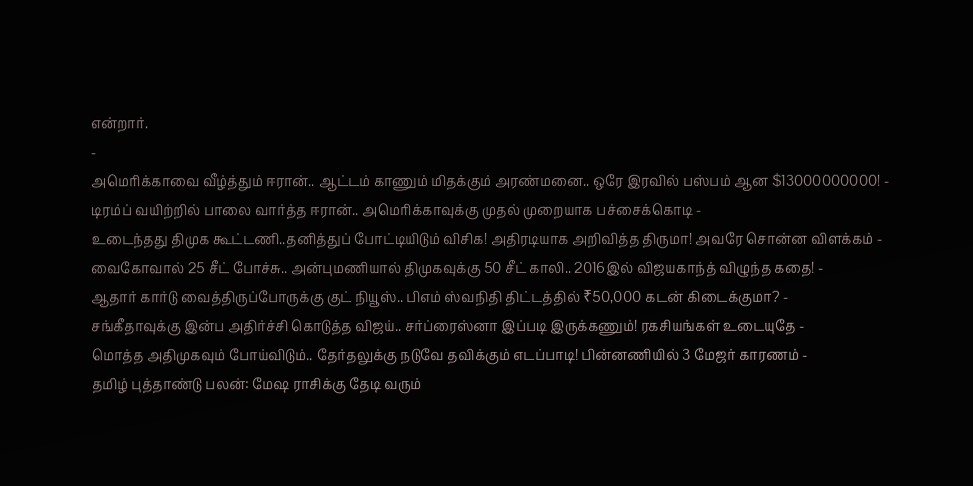என்றார்.
-
அமெரிக்காவை வீழ்த்தும் ஈரான்.. ஆட்டம் காணும் மிதக்கும் அரண்மனை.. ஒரே இரவில் பஸ்பம் ஆன $13000000000! -
டிரம்ப் வயிற்றில் பாலை வார்த்த ஈரான்.. அமெரிக்காவுக்கு முதல் முறையாக பச்சைக்கொடி -
உடைந்தது திமுக கூட்டணி..தனித்துப் போட்டியிடும் விசிக! அதிரடியாக அறிவித்த திருமா! அவரே சொன்ன விளக்கம் -
வைகோவால் 25 சீட் போச்சு.. அன்புமணியால் திமுகவுக்கு 50 சீட் காலி.. 2016இல் விஜயகாந்த் விழுந்த கதை! -
ஆதார் கார்டு வைத்திருப்போருக்கு குட் நியூஸ்.. பிஎம் ஸ்வநிதி திட்டத்தில் ₹50,000 கடன் கிடைக்குமா? -
சங்கீதாவுக்கு இன்ப அதிர்ச்சி கொடுத்த விஜய்.. சர்ப்ரைஸ்னா இப்படி இருக்கணும்! ரகசியங்கள் உடையுதே -
மொத்த அதிமுகவும் போய்விடும்.. தேர்தலுக்கு நடுவே தவிக்கும் எடப்பாடி! பின்னணியில் 3 மேஜர் காரணம் -
தமிழ் புத்தாண்டு பலன்: மேஷ ராசிக்கு தேடி வரும்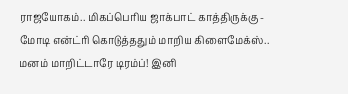ராஜயோகம்.. மிகப்பெரிய ஜாக்பாட் காத்திருக்கு -
மோடி என்ட்ரி கொடுத்ததும் மாறிய கிளைமேக்ஸ்.. மனம் மாறிட்டாரே டிரம்ப்! இனி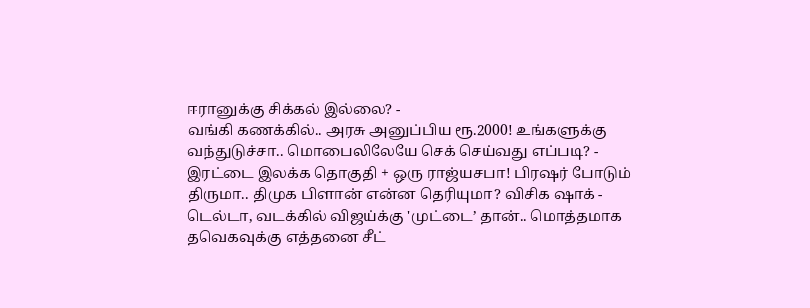ஈரானுக்கு சிக்கல் இல்லை? -
வங்கி கணக்கில்.. அரசு அனுப்பிய ரூ.2000! உங்களுக்கு வந்துடுச்சா.. மொபைலிலேயே செக் செய்வது எப்படி? -
இரட்டை இலக்க தொகுதி + ஒரு ராஜ்யசபா! பிரஷர் போடும் திருமா.. திமுக பிளான் என்ன தெரியுமா? விசிக ஷாக் -
டெல்டா, வடக்கில் விஜய்க்கு 'முட்டை’ தான்.. மொத்தமாக தவெகவுக்கு எத்தனை சீட்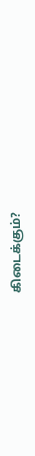கிடைக்கும்?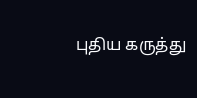புதிய கருத்து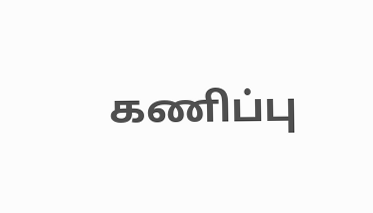கணிப்பு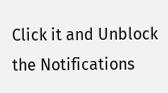Click it and Unblock the Notifications